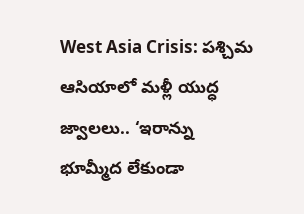West Asia Crisis: పశ్చిమ ఆసియాలో మళ్లీ యుద్ధ జ్వాలలు.. ‘ఇరాన్ను భూమ్మీద లేకుండా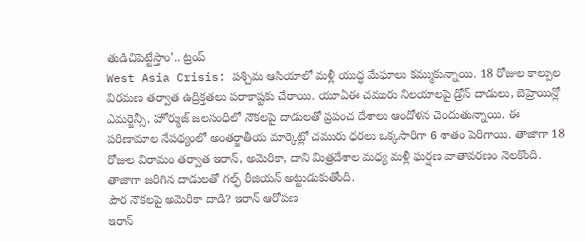తుడిచిపెట్టేస్తాం’.. ట్రంప్
West Asia Crisis: పశ్చిమ ఆసియాలో మళ్లీ యుద్ధ మేఘాలు కమ్ముకున్నాయి. 18 రోజుల కాల్పుల విరమణ తర్వాత ఉద్రిక్తతలు పరాకాష్టకు చేరాయి. యూఏఈ చమురు నిలయాలపై డ్రోన్ దాడులు, బెహ్రెయిన్లో ఎమర్జెన్సీ, హోర్ముజ్ జలసంధిలో నౌకలపై దాడులతో ప్రపంచ దేశాలు ఆందోళన చెందుతున్నాయి. ఈ పరిణామాల నేపథ్యంలో అంతర్జాతీయ మార్కెట్లో చమురు ధరలు ఒక్కసారిగా 6 శాతం పెరిగాయి. తాజాగా 18 రోజుల విరామం తర్వాత ఇరాన్, అమెరికా, దాని మిత్రదేశాల మధ్య మళ్లీ ఘర్షణ వాతావరణం నెలకొంది. తాజాగా జరిగిన దాడులతో గల్ఫ్ రీజియన్ అట్టుడుకుతోంది.
పౌర నౌకలపై అమెరికా దాడి? ఇరాన్ ఆరోపణ
ఇరాన్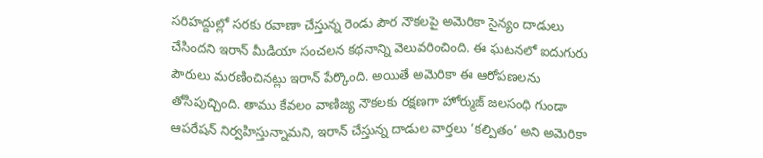సరిహద్దుల్లో సరకు రవాణా చేస్తున్న రెండు పౌర నౌకలపై అమెరికా సైన్యం దాడులు చేసిందని ఇరాన్ మీడియా సంచలన కథనాన్ని వెలువరించింది. ఈ ఘటనలో ఐదుగురు పౌరులు మరణించినట్లు ఇరాన్ పేర్కొంది. అయితే అమెరికా ఈ ఆరోపణలను తోసిపుచ్చింది. తాము కేవలం వాణిజ్య నౌకలకు రక్షణగా హోర్ముజ్ జలసంధి గుండా ఆపరేషన్ నిర్వహిస్తున్నామని, ఇరాన్ చేస్తున్న దాడుల వార్తలు ‘కల్పితం’ అని అమెరికా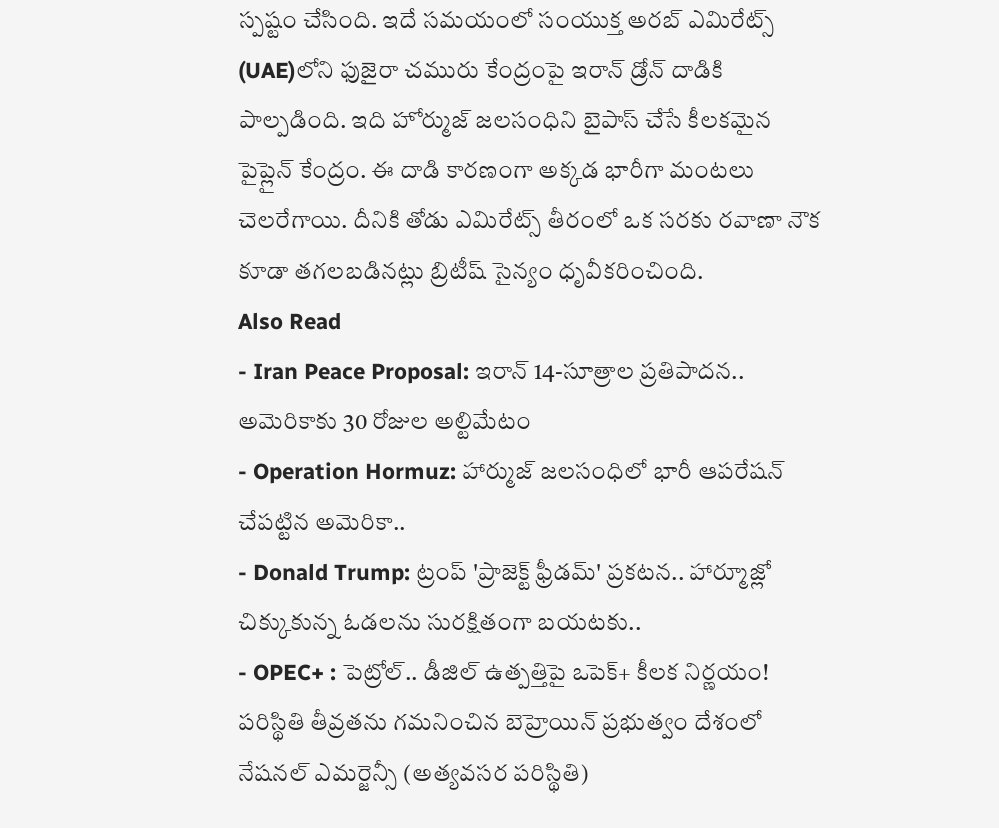స్పష్టం చేసింది. ఇదే సమయంలో సంయుక్త అరబ్ ఎమిరేట్స్ (UAE)లోని ఫుజైరా చమురు కేంద్రంపై ఇరాన్ డ్రోన్ దాడికి పాల్పడింది. ఇది హోర్ముజ్ జలసంధిని బైపాస్ చేసే కీలకమైన పైప్లైన్ కేంద్రం. ఈ దాడి కారణంగా అక్కడ భారీగా మంటలు చెలరేగాయి. దీనికి తోడు ఎమిరేట్స్ తీరంలో ఒక సరకు రవాణా నౌక కూడా తగలబడినట్లు బ్రిటీష్ సైన్యం ధృవీకరించింది.
Also Read
- Iran Peace Proposal: ఇరాన్ 14-సూత్రాల ప్రతిపాదన.. అమెరికాకు 30 రోజుల అల్టిమేటం
- Operation Hormuz: హార్ముజ్ జలసంధిలో భారీ ఆపరేషన్ చేపట్టిన అమెరికా..
- Donald Trump: ట్రంప్ 'ప్రాజెక్ట్ ఫ్రీడమ్' ప్రకటన.. హార్మూజ్లో చిక్కుకున్న ఓడలను సురక్షితంగా బయటకు..
- OPEC+ : పెట్రోల్.. డీజిల్ ఉత్పత్తిపై ఒపెక్+ కీలక నిర్ణయం!
పరిస్థితి తీవ్రతను గమనించిన బెహ్రెయిన్ ప్రభుత్వం దేశంలో నేషనల్ ఎమర్జెన్సీ (అత్యవసర పరిస్థితి)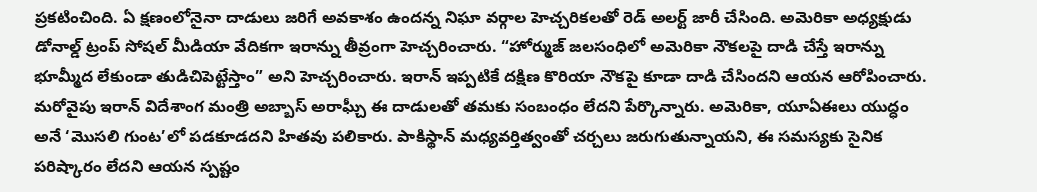ప్రకటించింది. ఏ క్షణంలోనైనా దాడులు జరిగే అవకాశం ఉందన్న నిఘా వర్గాల హెచ్చరికలతో రెడ్ అలర్ట్ జారీ చేసింది. అమెరికా అధ్యక్షుడు డోనాల్డ్ ట్రంప్ సోషల్ మీడియా వేదికగా ఇరాన్ను తీవ్రంగా హెచ్చరించారు. “హోర్ముజ్ జలసంధిలో అమెరికా నౌకలపై దాడి చేస్తే ఇరాన్ను భూమ్మీద లేకుండా తుడిచిపెట్టేస్తాం” అని హెచ్చరించారు. ఇరాన్ ఇప్పటికే దక్షిణ కొరియా నౌకపై కూడా దాడి చేసిందని ఆయన ఆరోపించారు. మరోవైపు ఇరాన్ విదేశాంగ మంత్రి అబ్బాస్ అరాఘ్చీ ఈ దాడులతో తమకు సంబంధం లేదని పేర్కొన్నారు. అమెరికా, యూఏఈలు యుద్ధం అనే ‘మొసలి గుంట’లో పడకూడదని హితవు పలికారు. పాకిస్థాన్ మధ్యవర్తిత్వంతో చర్చలు జరుగుతున్నాయని, ఈ సమస్యకు సైనిక పరిష్కారం లేదని ఆయన స్పష్టం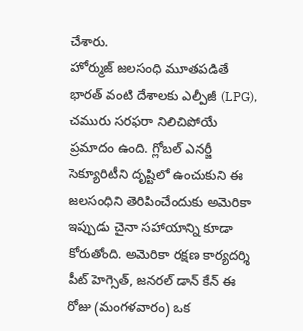చేశారు.
హోర్ముజ్ జలసంధి మూతపడితే భారత్ వంటి దేశాలకు ఎల్పీజీ (LPG), చమురు సరఫరా నిలిచిపోయే ప్రమాదం ఉంది. గ్లోబల్ ఎనర్జీ సెక్యూరిటీని దృష్టిలో ఉంచుకుని ఈ జలసంధిని తెరిపించేందుకు అమెరికా ఇప్పుడు చైనా సహాయాన్ని కూడా కోరుతోంది. అమెరికా రక్షణ కార్యదర్శి పీట్ హెగ్సెత్, జనరల్ డాన్ కేన్ ఈ రోజు (మంగళవారం) ఒక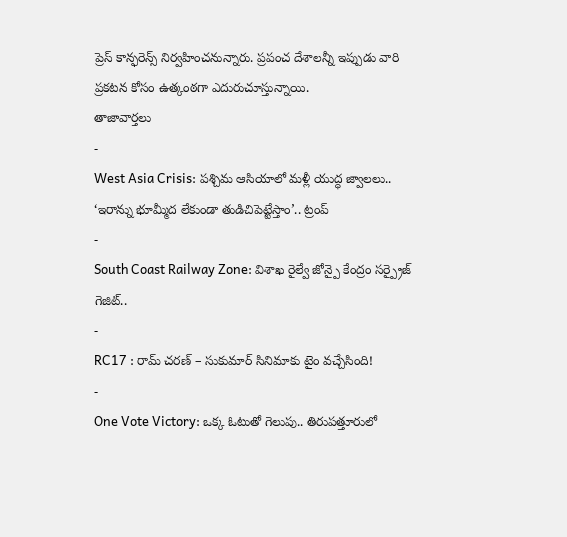ప్రెస్ కాన్ఫరెన్స్ నిర్వహించనున్నారు. ప్రపంచ దేశాలన్నీ ఇప్పుడు వారి ప్రకటన కోసం ఉత్కంఠగా ఎదురుచూస్తున్నాయి.
తాజావార్తలు
-
West Asia Crisis: పశ్చిమ ఆసియాలో మళ్లీ యుద్ధ జ్వాలలు.. ‘ఇరాన్ను భూమ్మీద లేకుండా తుడిచిపెట్టేస్తాం’.. ట్రంప్
-
South Coast Railway Zone: విశాఖ రైల్వే జోన్పై కేంద్రం సర్ప్రైజ్ గెజిట్..
-
RC17 : రామ్ చరణ్ – సుకుమార్ సినిమాకు టైం వచ్చేసింది!
-
One Vote Victory: ఒక్క ఓటుతో గెలుపు.. తిరుపత్తూరులో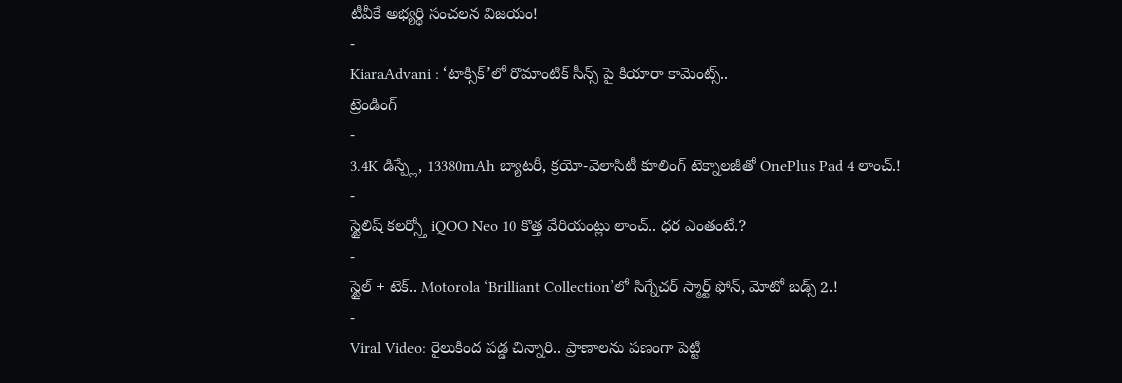టీవీకే అభ్యర్థి సంచలన విజయం!
-
KiaraAdvani : ‘టాక్సిక్’లో రొమాంటిక్ సీన్స్ పై కియారా కామెంట్స్..
ట్రెండింగ్
-
3.4K డిస్ప్లే, 13380mAh బ్యాటరీ, క్రయో-వెలాసిటీ కూలింగ్ టెక్నాలజీతో OnePlus Pad 4 లాంచ్.!
-
స్టైలిష్ కలర్స్తో iQOO Neo 10 కొత్త వేరియంట్లు లాంచ్.. ధర ఎంతంటే.?
-
స్టైల్ + టెక్.. Motorola ‘Brilliant Collection’లో సిగ్నేచర్ స్మార్ట్ ఫోన్, మోటో బడ్స్ 2.!
-
Viral Video: రైలుకింద పడ్డ చిన్నారి.. ప్రాణాలను పణంగా పెట్టి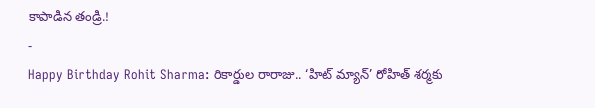కాపాడిన తండ్రి.!
-
Happy Birthday Rohit Sharma: రికార్డుల రారాజు.. ‘హిట్ మ్యాన్’ రోహిత్ శర్మకు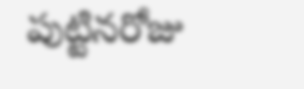పుట్టినరోజు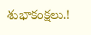శుభాకంక్షలు.!